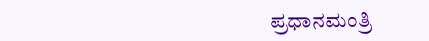ಪ್ರಧಾನಮಂತ್ರಿ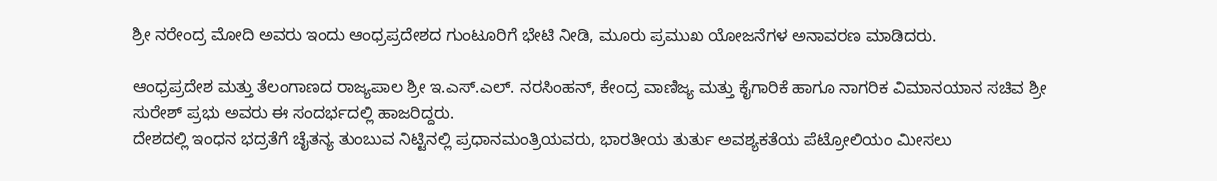ಶ್ರೀ ನರೇಂದ್ರ ಮೋದಿ ಅವರು ಇಂದು ಆಂಧ್ರಪ್ರದೇಶದ ಗುಂಟೂರಿಗೆ ಭೇಟಿ ನೀಡಿ, ಮೂರು ಪ್ರಮುಖ ಯೋಜನೆಗಳ ಅನಾವರಣ ಮಾಡಿದರು.

ಆಂಧ್ರಪ್ರದೇಶ ಮತ್ತು ತೆಲಂಗಾಣದ ರಾಜ್ಯಪಾಲ ಶ್ರೀ ಇ.ಎಸ್.ಎಲ್. ನರಸಿಂಹನ್, ಕೇಂದ್ರ ವಾಣಿಜ್ಯ ಮತ್ತು ಕೈಗಾರಿಕೆ ಹಾಗೂ ನಾಗರಿಕ ವಿಮಾನಯಾನ ಸಚಿವ ಶ್ರೀ ಸುರೇಶ್ ಪ್ರಭು ಅವರು ಈ ಸಂದರ್ಭದಲ್ಲಿ ಹಾಜರಿದ್ದರು.
ದೇಶದಲ್ಲಿ ಇಂಧನ ಭದ್ರತೆಗೆ ಚೈತನ್ಯ ತುಂಬುವ ನಿಟ್ಟಿನಲ್ಲಿ ಪ್ರಧಾನಮಂತ್ರಿಯವರು, ಭಾರತೀಯ ತುರ್ತು ಅವಶ್ಯಕತೆಯ ಪೆಟ್ರೋಲಿಯಂ ಮೀಸಲು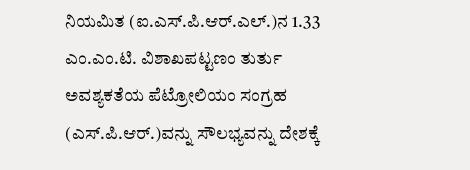ನಿಯಮಿತ (ಐ.ಎಸ್.ಪಿ.ಆರ್.ಎಲ್.)ನ 1.33 ಎಂ.ಎಂ.ಟಿ. ವಿಶಾಖಪಟ್ಟಣಂ ತುರ್ತು ಅವಶ್ಯಕತೆಯ ಪೆಟ್ರೋಲಿಯಂ ಸಂಗ್ರಹ (ಎಸ್.ಪಿ.ಆರ್.)ವನ್ನು ಸೌಲಭ್ಯವನ್ನು ದೇಶಕ್ಕೆ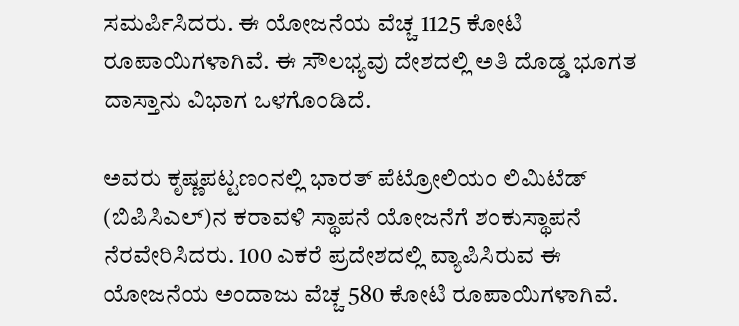ಸಮರ್ಪಿಸಿದರು. ಈ ಯೋಜನೆಯ ವೆಚ್ಚ 1125 ಕೋಟಿ ರೂಪಾಯಿಗಳಾಗಿವೆ. ಈ ಸೌಲಭ್ಯವು ದೇಶದಲ್ಲಿ ಅತಿ ದೊಡ್ಡ ಭೂಗತ ದಾಸ್ತಾನು ವಿಭಾಗ ಒಳಗೊಂಡಿದೆ.

ಅವರು ಕೃಷ್ಣಪಟ್ಟಣಂನಲ್ಲಿ ಭಾರತ್ ಪೆಟ್ರೋಲಿಯಂ ಲಿಮಿಟೆಡ್ (ಬಿಪಿಸಿಎಲ್)ನ ಕರಾವಳಿ ಸ್ಥಾಪನೆ ಯೋಜನೆಗೆ ಶಂಕುಸ್ಥಾಪನೆ ನೆರವೇರಿಸಿದರು. 100 ಎಕರೆ ಪ್ರದೇಶದಲ್ಲಿ ವ್ಯಾಪಿಸಿರುವ ಈ ಯೋಜನೆಯ ಅಂದಾಜು ವೆಚ್ಚ 580 ಕೋಟಿ ರೂಪಾಯಿಗಳಾಗಿವೆ.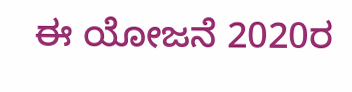ಈ ಯೋಜನೆ 2020ರ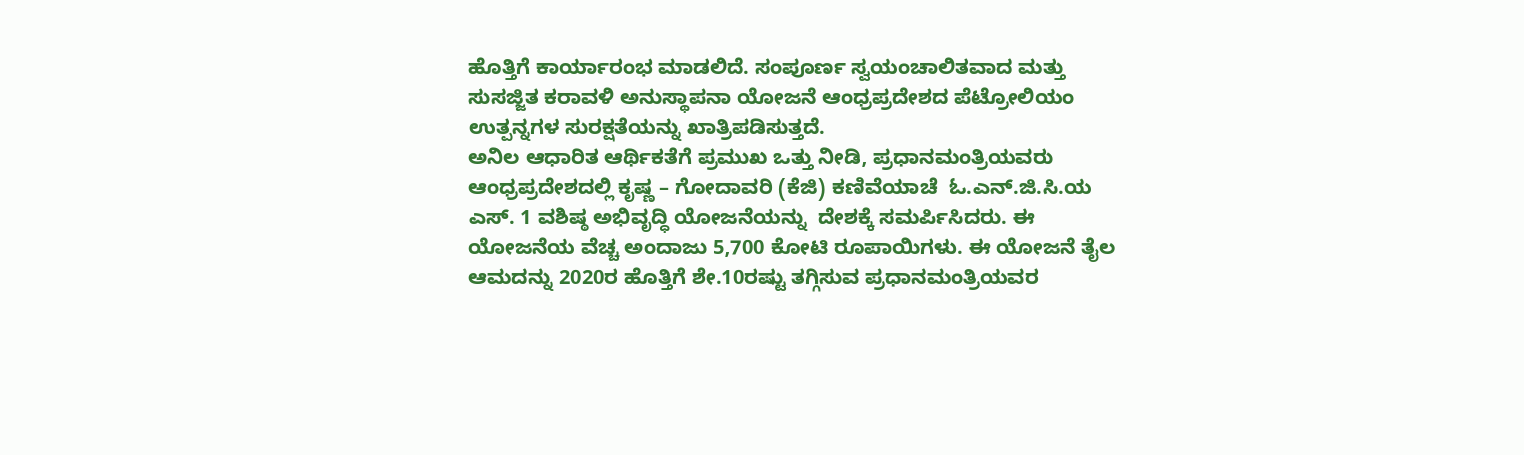ಹೊತ್ತಿಗೆ ಕಾರ್ಯಾರಂಭ ಮಾಡಲಿದೆ. ಸಂಪೂರ್ಣ ಸ್ವಯಂಚಾಲಿತವಾದ ಮತ್ತು ಸುಸಜ್ಜಿತ ಕರಾವಳಿ ಅನುಸ್ಥಾಪನಾ ಯೋಜನೆ ಆಂಧ್ರಪ್ರದೇಶದ ಪೆಟ್ರೋಲಿಯಂ ಉತ್ಪನ್ನಗಳ ಸುರಕ್ಷತೆಯನ್ನು ಖಾತ್ರಿಪಡಿಸುತ್ತದೆ.
ಅನಿಲ ಆಧಾರಿತ ಆರ್ಥಿಕತೆಗೆ ಪ್ರಮುಖ ಒತ್ತು ನೀಡಿ, ಪ್ರಧಾನಮಂತ್ರಿಯವರು ಆಂಧ್ರಪ್ರದೇಶದಲ್ಲಿ ಕೃಷ್ಣ – ಗೋದಾವರಿ (ಕೆಜಿ) ಕಣಿವೆಯಾಚೆ  ಓ.ಎನ್.ಜಿ.ಸಿ.ಯ  ಎಸ್. 1 ವಶಿಷ್ಠ ಅಭಿವೃದ್ಧಿ ಯೋಜನೆಯನ್ನು  ದೇಶಕ್ಕೆ ಸಮರ್ಪಿಸಿದರು. ಈ ಯೋಜನೆಯ ವೆಚ್ಚ ಅಂದಾಜು 5,700 ಕೋಟಿ ರೂಪಾಯಿಗಳು. ಈ ಯೋಜನೆ ತೈಲ ಆಮದನ್ನು 2020ರ ಹೊತ್ತಿಗೆ ಶೇ.10ರಷ್ಟು ತಗ್ಗಿಸುವ ಪ್ರಧಾನಮಂತ್ರಿಯವರ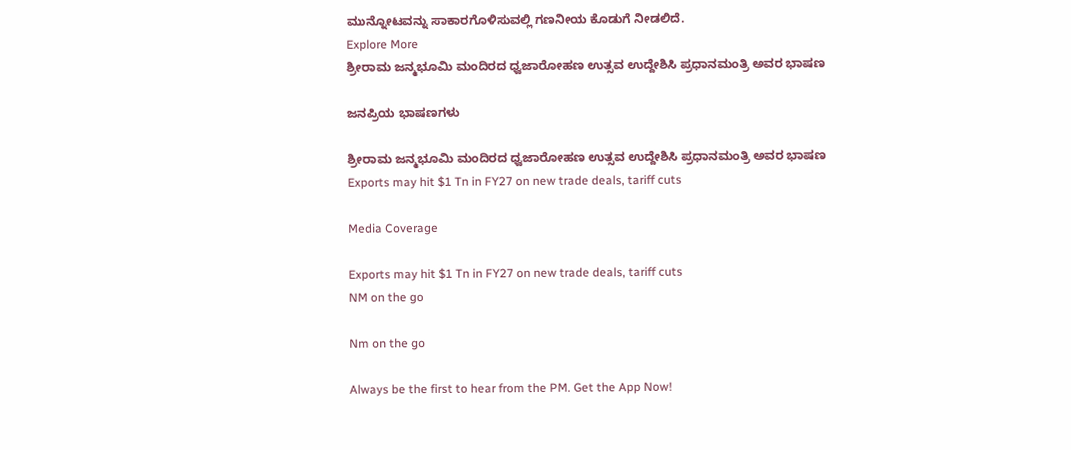ಮುನ್ನೋಟವನ್ನು ಸಾಕಾರಗೊಳಿಸುವಲ್ಲಿ ಗಣನೀಯ ಕೊಡುಗೆ ನೀಡಲಿದೆ.
Explore More
ಶ್ರೀರಾಮ ಜನ್ಮಭೂಮಿ ಮಂದಿರದ ಧ್ವಜಾರೋಹಣ ಉತ್ಸವ ಉದ್ದೇಶಿಸಿ ಪ್ರಧಾನಮಂತ್ರಿ ಅವರ ಭಾಷಣ

ಜನಪ್ರಿಯ ಭಾಷಣಗಳು

ಶ್ರೀರಾಮ ಜನ್ಮಭೂಮಿ ಮಂದಿರದ ಧ್ವಜಾರೋಹಣ ಉತ್ಸವ ಉದ್ದೇಶಿಸಿ ಪ್ರಧಾನಮಂತ್ರಿ ಅವರ ಭಾಷಣ
Exports may hit $1 Tn in FY27 on new trade deals, tariff cuts

Media Coverage

Exports may hit $1 Tn in FY27 on new trade deals, tariff cuts
NM on the go

Nm on the go

Always be the first to hear from the PM. Get the App Now!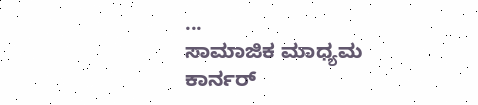...
ಸಾಮಾಜಿಕ ಮಾಧ್ಯಮ ಕಾರ್ನರ್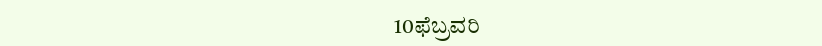10ಫೆಬ್ರವರಿ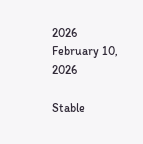2026
February 10, 2026

Stable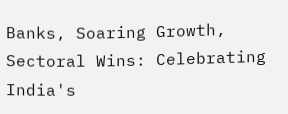Banks, Soaring Growth, Sectoral Wins: Celebrating India's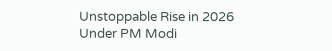Unstoppable Rise in 2026 Under PM Modi